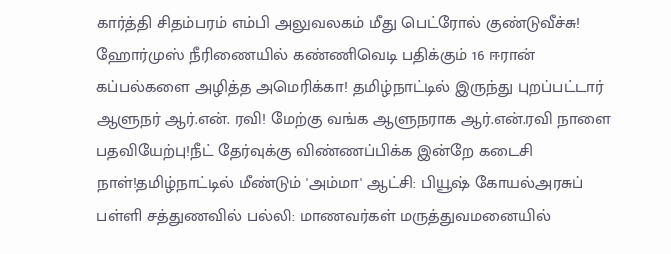கார்த்தி சிதம்பரம் எம்பி அலுவலகம் மீது பெட்ரோல் குண்டுவீச்சு! ஹோர்முஸ் நீரிணையில் கண்ணிவெடி பதிக்கும் 16 ஈரான் கப்பல்களை அழித்த அமெரிக்கா! தமிழ்நாட்டில் இருந்து புறப்பட்டார் ஆளுநர் ஆர்.என். ரவி! மேற்கு வங்க ஆளுநராக ஆர்.என்.ரவி நாளை பதவியேற்பு!நீட் தேர்வுக்கு விண்ணப்பிக்க இன்றே கடைசி நாள்!தமிழ்நாட்டில் மீண்டும் 'அம்மா' ஆட்சி: பியூஷ் கோயல்அரசுப் பள்ளி சத்துணவில் பல்லி: மாணவர்கள் மருத்துவமனையில்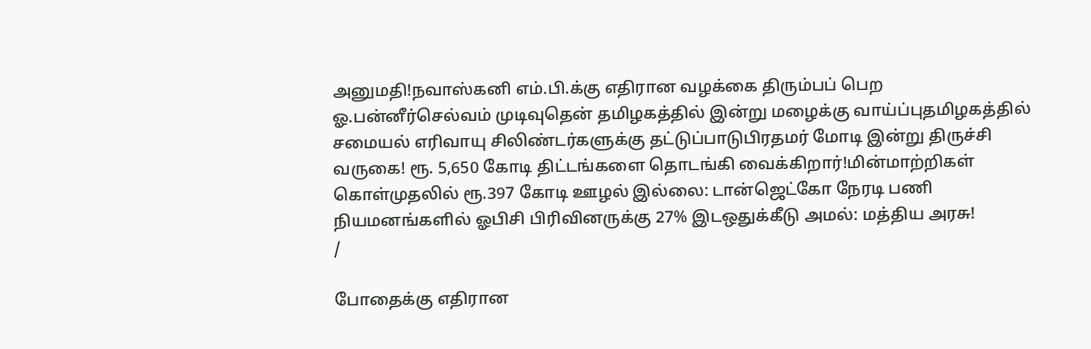அனுமதி!நவாஸ்கனி எம்.பி.க்கு எதிரான வழக்கை திரும்பப் பெற ஓ.பன்னீர்செல்வம் முடிவுதென் தமிழகத்தில் இன்று மழைக்கு வாய்ப்புதமிழகத்தில் சமையல் எரிவாயு சிலிண்டர்களுக்கு தட்டுப்பாடுபிரதமர் மோடி இன்று திருச்சி வருகை! ரூ. 5,650 கோடி திட்டங்களை தொடங்கி வைக்கிறார்!மின்மாற்றிகள் கொள்முதலில் ரூ.397 கோடி ஊழல் இல்லை: டான்ஜெட்கோ நேரடி பணி நியமனங்களில் ஓபிசி பிரிவினருக்கு 27% இடஒதுக்கீடு அமல்: மத்திய அரசு!
/

போதைக்கு எதிரான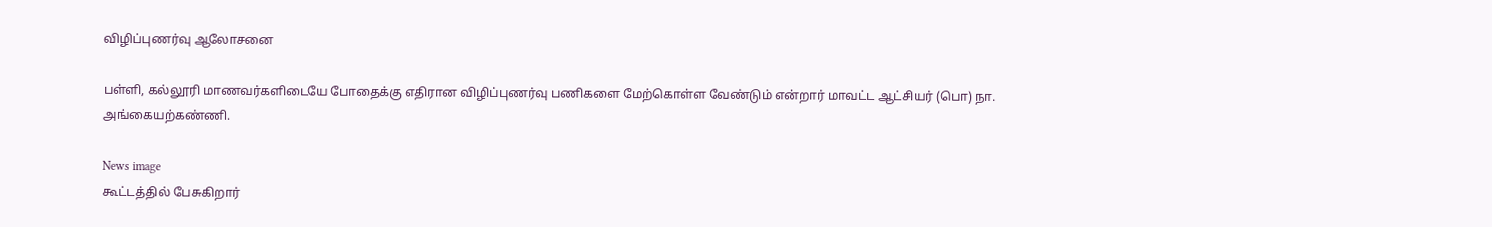விழிப்புணர்வு ஆலோசனை

பள்ளி, கல்லூரி மாணவர்களிடையே போதைக்கு எதிரான விழிப்புணர்வு பணிகளை மேற்கொள்ள வேண்டும் என்றார் மாவட்ட ஆட்சியர் (பொ) நா. அங்கையற்கண்ணி.

News image
கூட்டத்தில் பேசுகிறார்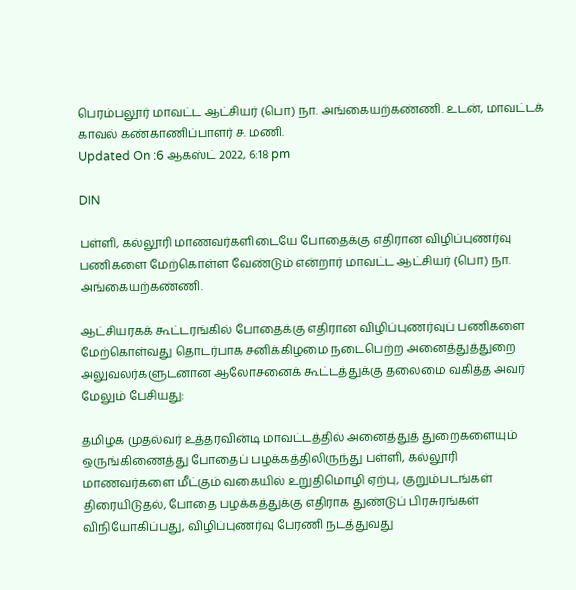பெரம்பலூர் மாவட்ட ஆட்சியர் (பொ) நா. அங்கையற்கண்ணி. உடன், மாவட்டக் காவல் கண்காணிப்பாளர் ச. மணி.
Updated On :6 ஆகஸ்ட் 2022, 6:18 pm

DIN

பள்ளி, கல்லூரி மாணவர்களிடையே போதைக்கு எதிரான விழிப்புணர்வு பணிகளை மேற்கொள்ள வேண்டும் என்றார் மாவட்ட ஆட்சியர் (பொ) நா. அங்கையற்கண்ணி.

ஆட்சியரகக் கூட்டரங்கில் போதைக்கு எதிரான விழிப்புணர்வுப் பணிகளை மேற்கொள்வது தொடர்பாக சனிக்கிழமை நடைபெற்ற அனைத்துத்துறை அலுவலர்களுடனான ஆலோசனைக் கூட்டத்துக்கு தலைமை வகித்த அவர் மேலும் பேசியது:

தமிழக முதல்வர் உத்தரவின்டி மாவட்டத்தில் அனைத்துத் துறைகளையும் ஒருங்கிணைத்து போதைப் பழக்கத்திலிருந்து பள்ளி, கல்லூரி மாணவர்களை மீட்கும் வகையில் உறுதிமொழி ஏற்பு, குறும்படங்கள் திரையிடுதல், போதை பழக்கத்துக்கு எதிராக துண்டுப் பிரசுரங்கள் விநியோகிப்பது, விழிப்புணர்வு பேரணி நடத்துவது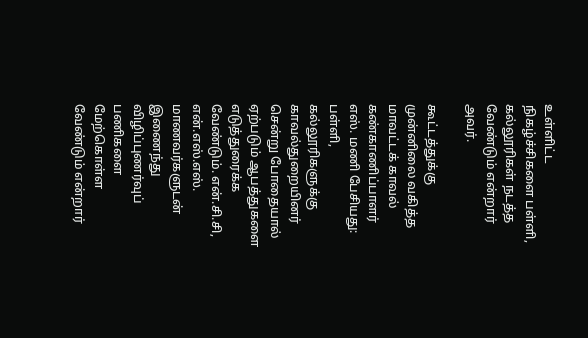உள்ளிட்ட நிகழ்ச்சிகளை பள்ளி, கல்லூரிகள் நடத்த வேண்டும் என்றார் அவர்.

கூட்டத்துக்கு முன்னிலை வகித்த மாவட்டக் காவல் கண்காணிப்பாளர் எஸ். மணி பேசியது: பள்ளி, கல்லூரிகளுக்கு காவல்துறையினர் சென்று போதையால் ஏற்படும் ஆபத்துகளை எடுத்துரைக்க வேண்டும். என்.சி.சி, என்.எஸ்.எஸ். மாணவர்களுடன் இணைந்து விழிப்புணர்வுப் பணிகளை மேற்கொள்ள வேண்டும் என்றார்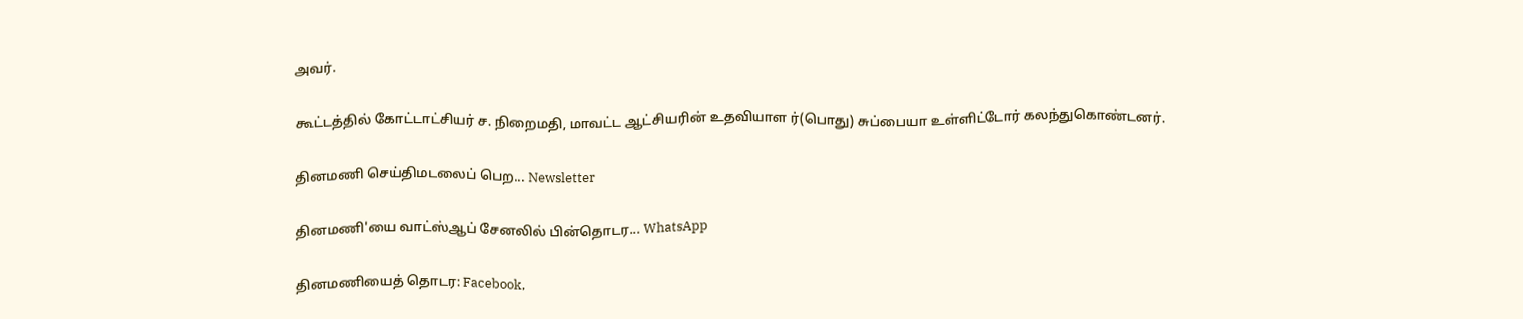அவர்.

கூட்டத்தில் கோட்டாட்சியர் ச. நிறைமதி, மாவட்ட ஆட்சியரின் உதவியாள ர்(பொது) சுப்பையா உள்ளிட்டோர் கலந்துகொண்டனர்.

தினமணி செய்திமடலைப் பெற... Newsletter

தினமணி'யை வாட்ஸ்ஆப் சேனலில் பின்தொடர... WhatsApp

தினமணியைத் தொடர: Facebook,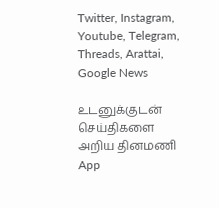Twitter, Instagram, Youtube, Telegram, Threads, Arattai, Google News

உடனுக்குடன் செய்திகளை அறிய தினமணி App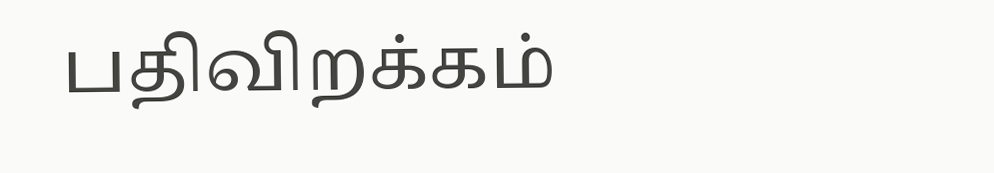பதிவிறக்கம்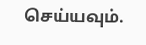செய்யவும்.